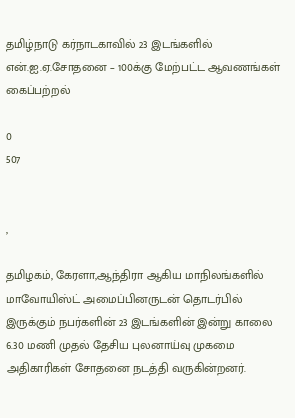தமிழ்நாடு கர்நாடகாவில் 23 இடங்களில் என்.ஐ.ஏ.சோதனை – 100க்கு மேற்பட்ட ஆவணங்கள் கைப்பற்றல்

0
507


,

தமிழகம், கேரளா,ஆந்திரா ஆகிய மாநிலங்களில் மாவோயிஸ்ட் அமைப்பினருடன் தொடர்பில் இருக்கும் நபர்களின் 23 இடங்களின் இன்று காலை 6.30 மணி முதல் தேசிய புலனாய்வு முகமை அதிகாரிகள் சோதனை நடத்தி வருகின்றனர்.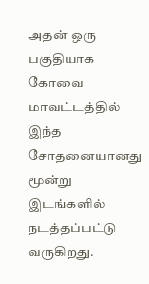அதன் ஒரு பகுதியாக கோவை மாவட்டத்தில் இந்த சோதனையானது மூன்று இடங்களில் நடத்தப்பட்டு வருகிறது.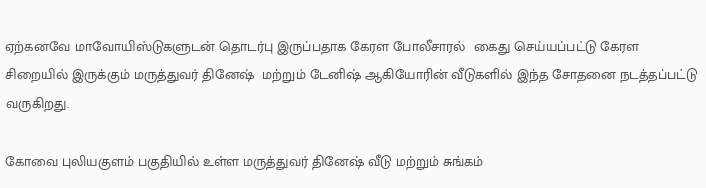ஏற்கனவே மாவோயிஸ்டுகளுடன் தொடர்பு இருப்பதாக கேரள போலீசாரல்  கைது செய்யப்பட்டு கேரள சிறையில் இருக்கும் மருத்துவர் தினேஷ்  மற்றும் டேனிஷ் ஆகியோரின் வீடுகளில் இந்த சோதனை நடத்தப்பட்டு வருகிறது.

கோவை புலியகுளம் பகுதியில் உள்ள மருத்துவர் தினேஷ் வீடு மற்றும் சுங்கம்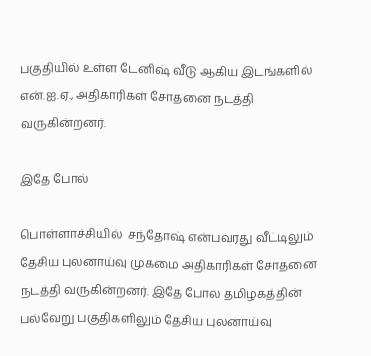பகுதியில் உள்ள டேனிஷ் வீடு ஆகிய இடங்களில்  என்.ஐ.ஏ., அதிகாரிகள் சோதனை நடத்தி வருகின்றனர்.

இதே போல்

பொள்ளாச்சியில்  சந்தோஷ் என்பவரது வீட்டிலும் தேசிய புலனாய்வு முகமை அதிகாரிகள் சோதனை நடத்தி வருகின்றனர். இதே போல தமிழகத்தின் பல்வேறு பகுதிகளிலும் தேசிய புலனாய்வு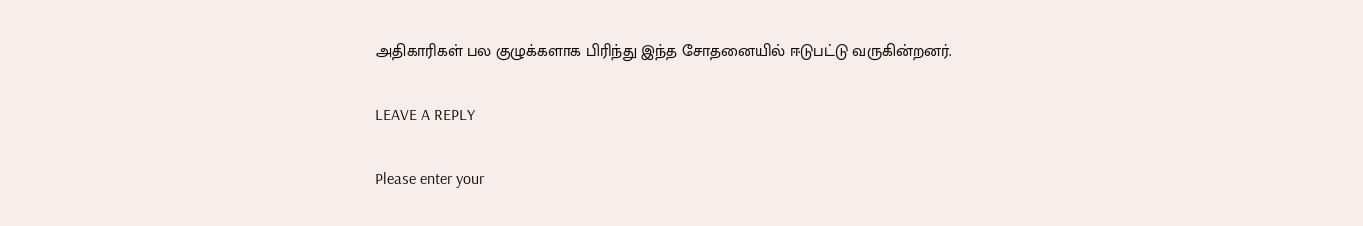அதிகாரிகள் பல குழுக்களாக பிரிந்து இந்த சோதனையில் ஈடுபட்டு வருகின்றனர்.

LEAVE A REPLY

Please enter your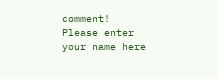comment!
Please enter your name here